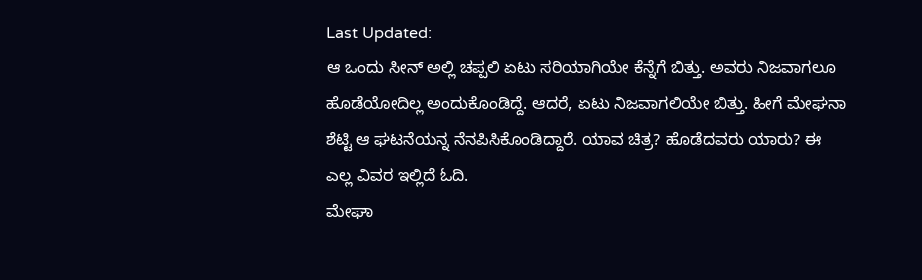Last Updated:
ಆ ಒಂದು ಸೀನ್ ಅಲ್ಲಿ ಚಪ್ಪಲಿ ಏಟು ಸರಿಯಾಗಿಯೇ ಕೆನ್ನೆಗೆ ಬಿತ್ತು. ಅವರು ನಿಜವಾಗಲೂ ಹೊಡೆಯೋದಿಲ್ಲ ಅಂದುಕೊಂಡಿದ್ದೆ. ಆದರೆ, ಏಟು ನಿಜವಾಗಲಿಯೇ ಬಿತ್ತು. ಹೀಗೆ ಮೇಘನಾ ಶೆಟ್ಟಿ ಆ ಘಟನೆಯನ್ನ ನೆನಪಿಸಿಕೊಂಡಿದ್ದಾರೆ. ಯಾವ ಚಿತ್ರ? ಹೊಡೆದವರು ಯಾರು? ಈ ಎಲ್ಲ ವಿವರ ಇಲ್ಲಿದೆ ಓದಿ.
ಮೇಘಾ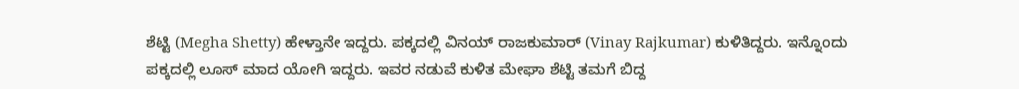ಶೆಟ್ಟಿ (Megha Shetty) ಹೇಳ್ತಾನೇ ಇದ್ದರು. ಪಕ್ಕದಲ್ಲಿ ವಿನಯ್ ರಾಜಕುಮಾರ್ (Vinay Rajkumar) ಕುಳಿತಿದ್ದರು. ಇನ್ನೊಂದು ಪಕ್ಕದಲ್ಲಿ ಲೂಸ್ ಮಾದ ಯೋಗಿ ಇದ್ದರು. ಇವರ ನಡುವೆ ಕುಳಿತ ಮೇಘಾ ಶೆಟ್ಟಿ ತಮಗೆ ಬಿದ್ದ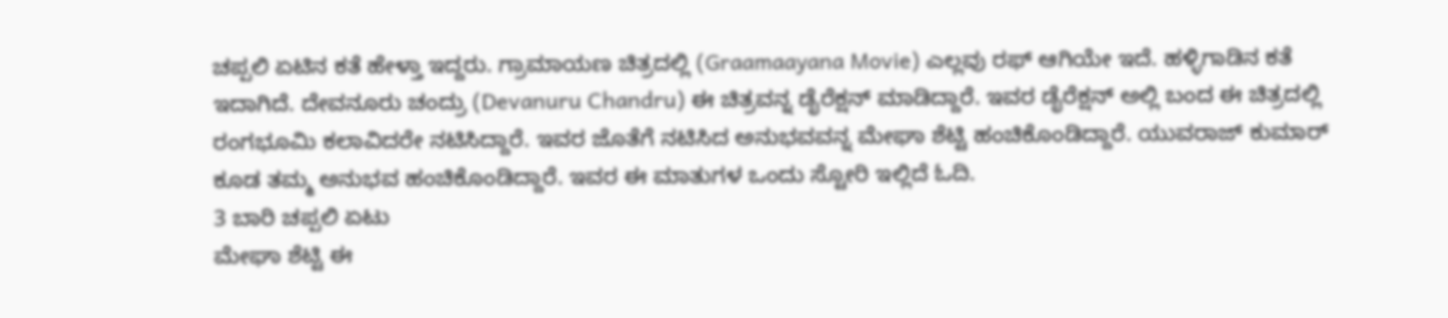ಚಪ್ಪಲಿ ಏಟಿನ ಕತೆ ಹೇಳ್ತಾ ಇದ್ದರು. ಗ್ರಾಮಾಯಣ ಚಿತ್ರದಲ್ಲಿ (Graamaayana Movie) ಎಲ್ಲವು ರಫ್ ಆಗಿಯೇ ಇದೆ. ಹಳ್ಳಿಗಾಡಿನ ಕತೆ ಇದಾಗಿದೆ. ದೇವನೂರು ಚಂದ್ರು (Devanuru Chandru) ಈ ಚಿತ್ರವನ್ನ ಡೈರೆಕ್ಷನ್ ಮಾಡಿದ್ದಾರೆ. ಇವರ ಡೈರೆಕ್ಷನ್ ಅಲ್ಲಿ ಬಂದ ಈ ಚಿತ್ರದಲ್ಲಿ ರಂಗಭೂಮಿ ಕಲಾವಿದರೇ ನಟಿಸಿದ್ದಾರೆ. ಇವರ ಜೊತೆಗೆ ನಟಿಸಿದ ಅನುಭವವನ್ನ ಮೇಘಾ ಶೆಟ್ಟಿ ಹಂಚಿಕೊಂಡಿದ್ದಾರೆ. ಯುವರಾಜ್ ಕುಮಾರ್ ಕೂಡ ತಮ್ಮ ಅನುಭವ ಹಂಚಿಕೊಂಡಿದ್ದಾರೆ. ಇವರ ಈ ಮಾತುಗಳ ಒಂದು ಸ್ಟೋರಿ ಇಲ್ಲಿದೆ ಓದಿ.
3 ಬಾರಿ ಚಪ್ಪಲಿ ಏಟು
ಮೇಘಾ ಶೆಟ್ಟಿ ಈ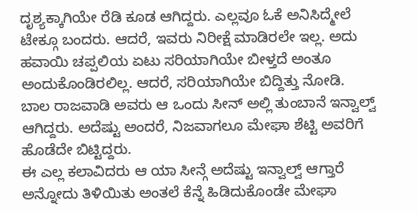ದೃಶ್ಯಕ್ಕಾಗಿಯೇ ರೆಡಿ ಕೂಡ ಆಗಿದ್ದರು. ಎಲ್ಲವೂ ಓಕೆ ಅನಿಸಿದ್ಮೇಲೆ ಟೇಕ್ಗೂ ಬಂದರು. ಆದರೆ, ಇವರು ನಿರೀಕ್ಷೆ ಮಾಡಿರಲೇ ಇಲ್ಲ. ಅದು ಹವಾಯಿ ಚಪ್ಪಲಿಯ ಏಟು ಸರಿಯಾಗಿಯೇ ಬೀಳ್ತದೆ ಅಂತೂ ಅಂದುಕೊಂಡಿರಲಿಲ್ಲ. ಆದರೆ, ಸರಿಯಾಗಿಯೇ ಬಿದ್ದಿತ್ತು ನೋಡಿ.
ಬಾಲ ರಾಜವಾಡಿ ಅವರು ಆ ಒಂದು ಸೀನ್ ಅಲ್ಲಿ ತುಂಬಾನೆ ಇನ್ವಾಲ್ವ್ ಆಗಿದ್ದರು. ಅದೆಷ್ಟು ಅಂದರೆ, ನಿಜವಾಗಲೂ ಮೇಘಾ ಶೆಟ್ಟಿ ಅವರಿಗೆ ಹೊಡೆದೇ ಬಿಟ್ಟಿದ್ದರು.
ಈ ಎಲ್ಲ ಕಲಾವಿದರು ಆ ಯಾ ಸೀನ್ಗೆ ಅದೆಷ್ಟು ಇನ್ವಾಲ್ವ್ ಆಗ್ತಾರೆ ಅನ್ನೋದು ತಿಳಿಯಿತು ಅಂತಲೆ ಕೆನ್ನೆ ಹಿಡಿದುಕೊಂಡೇ ಮೇಘಾ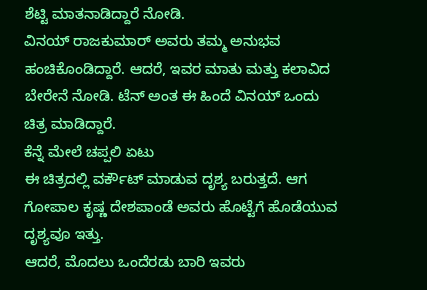ಶೆಟ್ಟಿ ಮಾತನಾಡಿದ್ದಾರೆ ನೋಡಿ.
ವಿನಯ್ ರಾಜಕುಮಾರ್ ಅವರು ತಮ್ಮ ಅನುಭವ ಹಂಚಿಕೊಂಡಿದ್ದಾರೆ. ಆದರೆ, ಇವರ ಮಾತು ಮತ್ತು ಕಲಾವಿದ ಬೇರೇನೆ ನೋಡಿ. ಟೆನ್ ಅಂತ ಈ ಹಿಂದೆ ವಿನಯ್ ಒಂದು ಚಿತ್ರ ಮಾಡಿದ್ದಾರೆ.
ಕೆನ್ನೆ ಮೇಲೆ ಚಪ್ಪಲಿ ಏಟು
ಈ ಚಿತ್ರದಲ್ಲಿ ವರ್ಕೌಟ್ ಮಾಡುವ ದೃಶ್ಯ ಬರುತ್ತದೆ. ಆಗ ಗೋಪಾಲ ಕೃಷ್ಣ ದೇಶಪಾಂಡೆ ಅವರು ಹೊಟ್ಟೆಗೆ ಹೊಡೆಯುವ ದೃಶ್ಯವೂ ಇತ್ತು.
ಆದರೆ, ಮೊದಲು ಒಂದೆರಡು ಬಾರಿ ಇವರು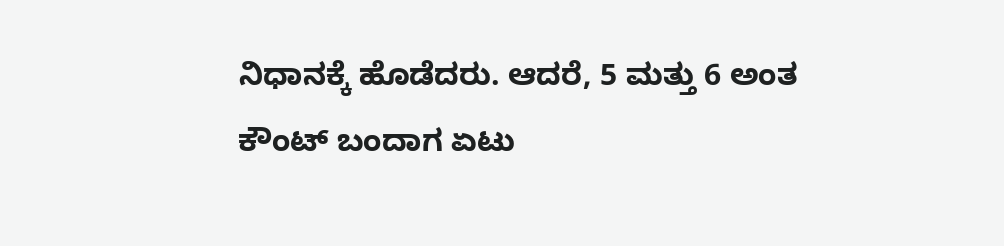ನಿಧಾನಕ್ಕೆ ಹೊಡೆದರು. ಆದರೆ, 5 ಮತ್ತು 6 ಅಂತ ಕೌಂಟ್ ಬಂದಾಗ ಏಟು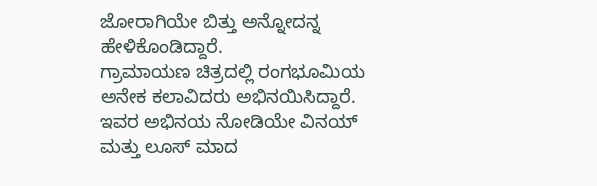ಜೋರಾಗಿಯೇ ಬಿತ್ತು ಅನ್ನೋದನ್ನ ಹೇಳಿಕೊಂಡಿದ್ದಾರೆ.
ಗ್ರಾಮಾಯಣ ಚಿತ್ರದಲ್ಲಿ ರಂಗಭೂಮಿಯ ಅನೇಕ ಕಲಾವಿದರು ಅಭಿನಯಿಸಿದ್ದಾರೆ. ಇವರ ಅಭಿನಯ ನೋಡಿಯೇ ವಿನಯ್ ಮತ್ತು ಲೂಸ್ ಮಾದ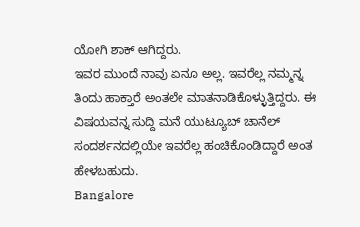ಯೋಗಿ ಶಾಕ್ ಆಗಿದ್ದರು.
ಇವರ ಮುಂದೆ ನಾವು ಏನೂ ಅಲ್ಲ. ಇವರೆಲ್ಲ ನಮ್ಮನ್ನ ತಿಂದು ಹಾಕ್ತಾರೆ ಅಂತಲೇ ಮಾತನಾಡಿಕೊಳ್ಳುತ್ತಿದ್ದರು. ಈ ವಿಷಯವನ್ನ ಸುದ್ದಿ ಮನೆ ಯುಟ್ಯೂಬ್ ಚಾನೆಲ್ ಸಂದರ್ಶನದಲ್ಲಿಯೇ ಇವರೆಲ್ಲ ಹಂಚಿಕೊಂಡಿದ್ದಾರೆ ಅಂತ ಹೇಳಬಹುದು.
Bangalore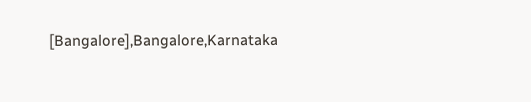[Bangalore],Bangalore,Karnataka